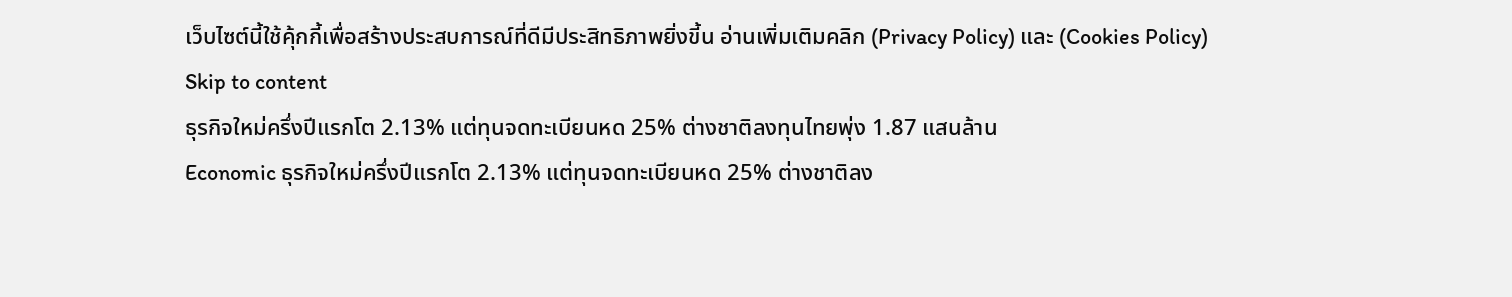เว็บไซต์นี้ใช้คุ้กกี้เพื่อสร้างประสบการณ์ที่ดีมีประสิทธิภาพยิ่งขี้น อ่านเพิ่มเติมคลิก (Privacy Policy) และ (Cookies Policy)
Skip to content
ธุรกิจใหม่ครึ่งปีแรกโต 2.13% แต่ทุนจดทะเบียนหด 25% ต่างชาติลงทุนไทยพุ่ง 1.87 แสนล้าน
Economic ธุรกิจใหม่ครึ่งปีแรกโต 2.13% แต่ทุนจดทะเบียนหด 25% ต่างชาติลง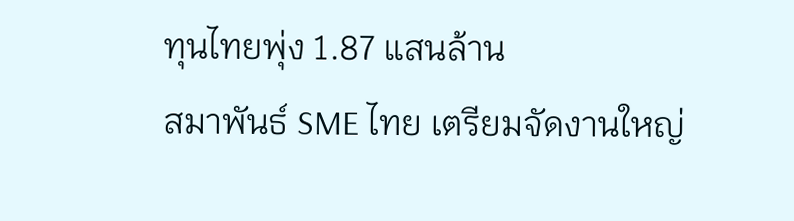ทุนไทยพุ่ง 1.87 แสนล้าน
สมาพันธ์ SME ไทย เตรียมจัดงานใหญ่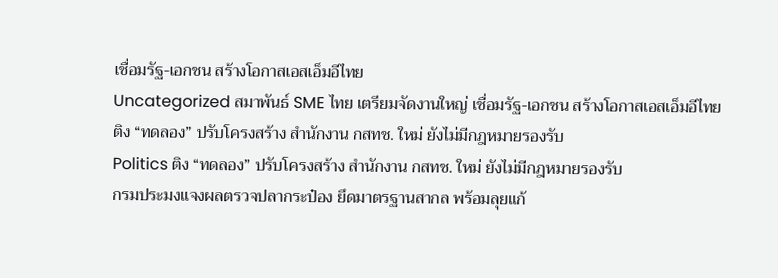เชื่อมรัฐ-เอกชน สร้างโอกาสเอสเอ็มอีไทย
Uncategorized สมาพันธ์ SME ไทย เตรียมจัดงานใหญ่ เชื่อมรัฐ-เอกชน สร้างโอกาสเอสเอ็มอีไทย
ติง “ทดลอง” ปรับโครงสร้าง สำนักงาน กสทช. ใหม่ ยังไม่มีกฎหมายรองรับ
Politics ติง “ทดลอง” ปรับโครงสร้าง สำนักงาน กสทช. ใหม่ ยังไม่มีกฎหมายรองรับ
กรมประมงแจงผลตรวจปลากระป๋อง ยึดมาตรฐานสากล พร้อมลุยแก้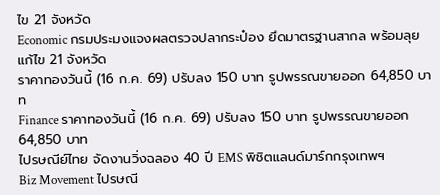ไข 21 จังหวัด
Economic กรมประมงแจงผลตรวจปลากระป๋อง ยึดมาตรฐานสากล พร้อมลุยแก้ไข 21 จังหวัด
ราคาทองวันนี้ (16 ก.ค. 69) ปรับลง 150 บาท รูปพรรณขายออก 64,850 บาท
Finance ราคาทองวันนี้ (16 ก.ค. 69) ปรับลง 150 บาท รูปพรรณขายออก 64,850 บาท
ไปรษณีย์ไทย จัดงานวิ่งฉลอง 40 ปี EMS พิชิตแลนด์มาร์กกรุงเทพฯ
Biz Movement ไปรษณี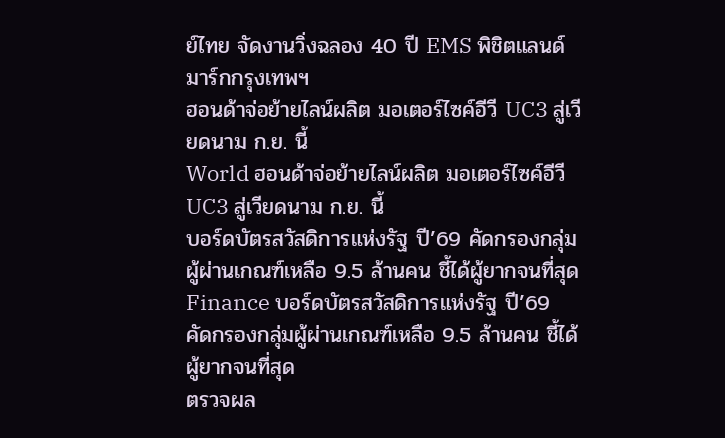ย์ไทย จัดงานวิ่งฉลอง 40 ปี EMS พิชิตแลนด์มาร์กกรุงเทพฯ
ฮอนด้าจ่อย้ายไลน์ผลิต มอเตอร์ไซค์อีวี UC3 สู่เวียดนาม ก.ย. นี้
World ฮอนด้าจ่อย้ายไลน์ผลิต มอเตอร์ไซค์อีวี UC3 สู่เวียดนาม ก.ย. นี้
บอร์ดบัตรสวัสดิการแห่งรัฐ ปี’69 คัดกรองกลุ่มผู้ผ่านเกณฑ์เหลือ 9.5 ล้านคน ชี้ได้ผู้ยากจนที่สุด
Finance บอร์ดบัตรสวัสดิการแห่งรัฐ ปี’69 คัดกรองกลุ่มผู้ผ่านเกณฑ์เหลือ 9.5 ล้านคน ชี้ได้ผู้ยากจนที่สุด
ตรวจผล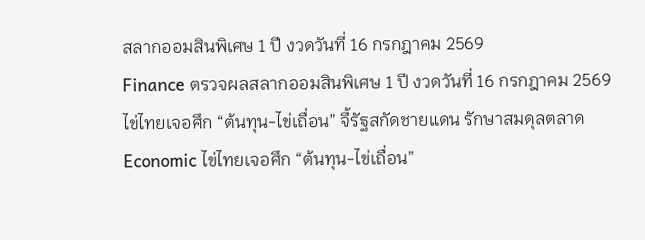สลากออมสินพิเศษ 1 ปี งวดวันที่ 16 กรกฎาคม 2569
Finance ตรวจผลสลากออมสินพิเศษ 1 ปี งวดวันที่ 16 กรกฎาคม 2569
ไข่ไทยเจอศึก “ต้นทุน-ไข่เถื่อน” จี้รัฐสกัดชายแดน รักษาสมดุลตลาด
Economic ไข่ไทยเจอศึก “ต้นทุน-ไข่เถื่อน”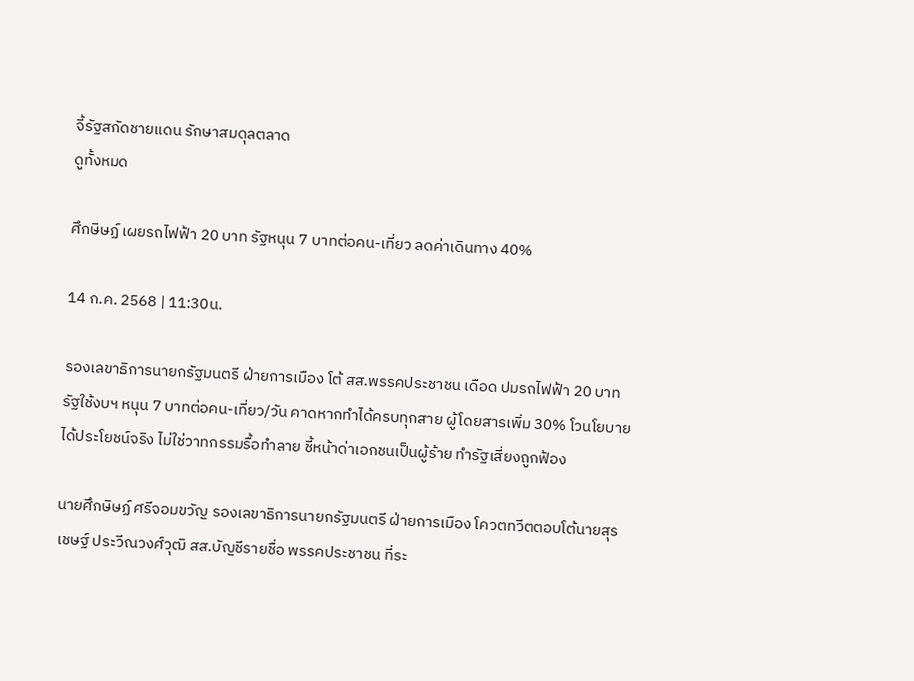จี้รัฐสกัดชายแดน รักษาสมดุลตลาด
ดูทั้งหมด

ศึกษิษฏ์ เผยรถไฟฟ้า 20 บาท รัฐหนุน 7 บาทต่อคน-เที่ยว ลดค่าเดินทาง 40%

14 ก.ค. 2568 | 11:30น.

รองเลขาธิการนายกรัฐมนตรี ฝ่ายการเมือง โต้ สส.พรรคประชาชน เดือด ปมรถไฟฟ้า 20 บาท รัฐใช้งบฯ หนุน 7 บาทต่อคน-เที่ยว/วัน คาดหากทำได้ครบทุกสาย ผู้โดยสารเพิ่ม 30% โวนโยบายได้ประโยชน์จริง ไม่ใช่วาทกรรมรื้อทำลาย ชี้หน้าด่าเอกชนเป็นผู้ร้าย ทำรัฐเสี่ยงถูกฟ้อง

นายศึกษิษฏ์ ศรีจอมขวัญ รองเลขาธิการนายกรัฐมนตรี ฝ่ายการเมือง โควตทวีตตอบโต้นายสุรเชษฐ์ ประวีณวงศ์วุฒิ สส.บัญชีรายชื่อ พรรคประชาชน ที่ระ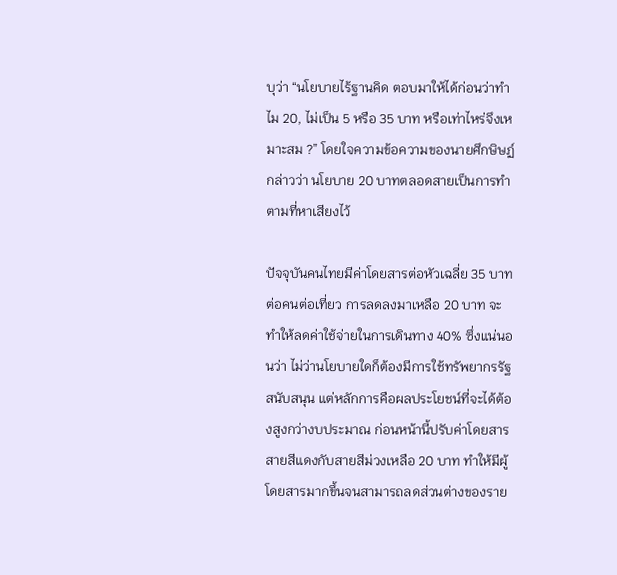บุว่า “นโยบายไร้ฐานคิด ตอบมาให้ได้ก่อนว่าทำไม 20, ไม่เป็น 5 หรือ 35 บาท หรือเท่าไหร่จึงเหมาะสม ?” โดยใจความข้อความของนายศึกษิษฏ์กล่าวว่า นโยบาย 20 บาทตลอดสายเป็นการทำตามที่หาเสียงไว้

ปัจจุบันคนไทยมีค่าโดยสารต่อหัวเฉลี่ย 35 บาทต่อคนต่อเที่ยว การลดลงมาเหลือ 20 บาท จะทำให้ลดค่าใช้จ่ายในการเดินทาง 40% ซึ่งแน่นอนว่า ไม่ว่านโยบายใดก็ต้องมีการใช้ทรัพยากรรัฐสนับสนุน แต่หลักการคือผลประโยชน์ที่จะได้ต้องสูงกว่างบประมาณ ก่อนหน้านี้ปรับค่าโดยสารสายสีแดงกับสายสีม่วงเหลือ 20 บาท ทำให้มีผู้โดยสารมากขึ้นจนสามารถลดส่วนต่างของราย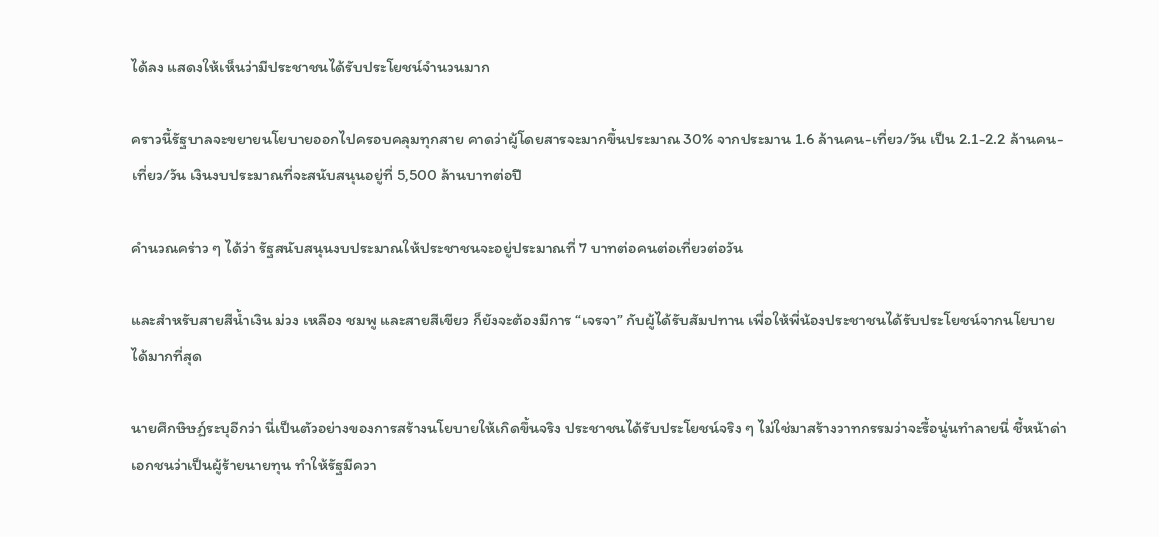ได้ลง แสดงให้เห็นว่ามีประชาชนได้รับประโยชน์จำนวนมาก

คราวนี้รัฐบาลจะขยายนโยบายออกไปครอบคลุมทุกสาย คาดว่าผู้โดยสารจะมากขึ้นประมาณ 30% จากประมาน 1.6 ล้านคน-เที่ยว/วัน เป็น 2.1-2.2 ล้านคน-เที่ยว/วัน เงินงบประมาณที่จะสนับสนุนอยู่ที่ 5,500 ล้านบาทต่อปี

คำนวณคร่าว ๆ ได้ว่า รัฐสนับสนุนงบประมาณให้ประชาชนจะอยู่ประมาณที่ 7 บาทต่อคนต่อเที่ยวต่อวัน

และสำหรับสายสีน้ำเงิน ม่วง เหลือง ชมพู และสายสีเขียว ก็ยังจะต้องมีการ “เจรจา” กับผู้ได้รับสัมปทาน เพื่อให้พี่น้องประชาชนได้รับประโยชน์จากนโยบายได้มากที่สุด

นายศึกษิษฏ์ระบุอีกว่า นี่เป็นตัวอย่างของการสร้างนโยบายให้เกิดขึ้นจริง ประชาชนได้รับประโยชน์จริง ๆ ไม่ใช่มาสร้างวาทกรรมว่าจะรื้อนู่นทำลายนี่ ชี้หน้าด่าเอกชนว่าเป็นผู้ร้ายนายทุน ทำให้รัฐมีควา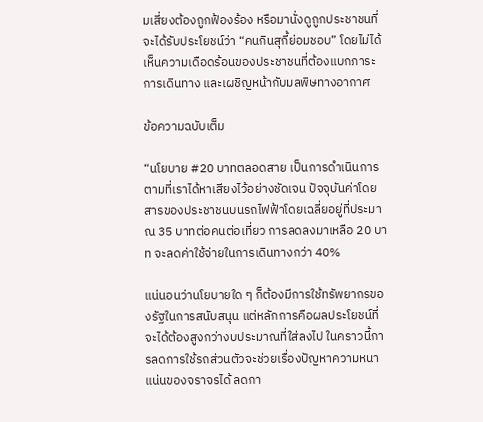มเสี่ยงต้องถูกฟ้องร้อง หรือมานั่งดูถูกประชาชนที่จะได้รับประโยชน์ว่า “คนกินสุกี้ย่อมชอบ” โดยไม่ได้เห็นความเดือดร้อนของประชาชนที่ต้องแบกภาระการเดินทาง และเผชิญหน้ากับมลพิษทางอากาศ

ข้อความฉบับเต็ม

“นโยบาย #20 บาทตลอดสาย เป็นการดำเนินการตามที่เราได้หาเสียงไว้อย่างชัดเจน ปัจจุบันค่าโดยสารของประชาชนบนรถไฟฟ้าโดยเฉลี่ยอยู่ที่ประมาณ 35 บาทต่อคนต่อเที่ยว การลดลงมาเหลือ 20 บาท จะลดค่าใช้จ่ายในการเดินทางกว่า 40%

แน่นอนว่านโยบายใด ๆ ก็ต้องมีการใช้ทรัพยากรของรัฐในการสนับสนุน แต่หลักการคือผลประโยชน์ที่จะได้ต้องสูงกว่างบประมาณที่ใส่ลงไป ในคราวนี้การลดการใช้รถส่วนตัวจะช่วยเรื่องปัญหาความหนาแน่นของจราจรได้ ลดกา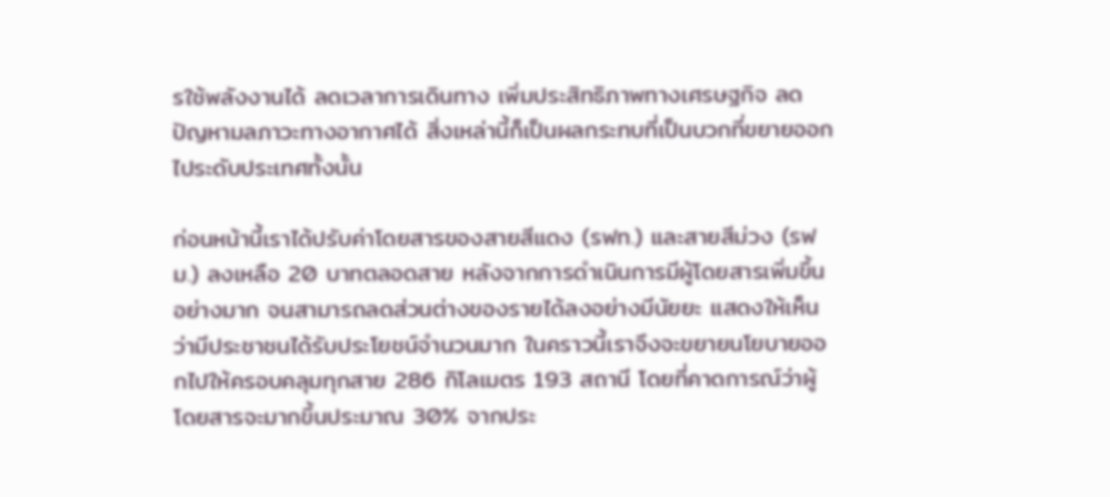รใช้พลังงานได้ ลดเวลาการเดินทาง เพิ่มประสิทธิภาพทางเศรษฐกิจ ลดปัญหามลภาวะทางอากาศได้ สิ่งเหล่านี้ก็เป็นผลกระทบที่เป็นบวกที่ขยายออกไประดับประเทศทั้งนั้น

ก่อนหน้านี้เราได้ปรับค่าโดยสารของสายสีแดง (รฟท.) และสายสีม่วง (รฟม.) ลงเหลือ 20 บาทตลอดสาย หลังจากการดำเนินการมีผู้โดยสารเพิ่มขึ้นอย่างมาก จนสามารถลดส่วนต่างของรายได้ลงอย่างมีนัยยะ แสดงให้เห็นว่ามีประชาชนได้รับประโยชน์จำนวนมาก ในคราวนี้เราจึงจะขยายนโยบายออกไปให้ครอบคลุมทุกสาย 286 กิโลเมตร 193 สถานี โดยที่คาดการณ์ว่าผู้โดยสารจะมากขึ้นประมาณ 30% จากประ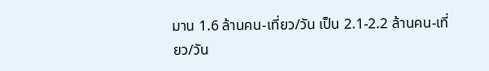มาน 1.6 ล้านคน-เที่ยว/วัน เป็น 2.1-2.2 ล้านคน-เที่ยว/วัน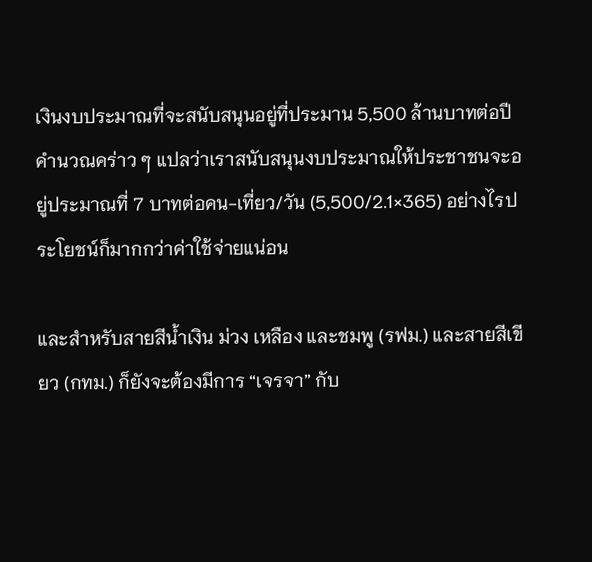เงินงบประมาณที่จะสนับสนุนอยู่ที่ประมาน 5,500 ล้านบาทต่อปี คำนวณคร่าว ๆ แปลว่าเราสนับสนุนงบประมาณให้ประชาชนจะอยู่ประมาณที่ 7 บาทต่อคน-เที่ยว/วัน (5,500/2.1×365) อย่างไรประโยชน์ก็มากกว่าค่าใช้จ่ายแน่อน

และสำหรับสายสีน้ำเงิน ม่วง เหลือง และชมพู (รฟม.) และสายสีเขียว (กทม.) ก็ยังจะต้องมีการ “เจรจา” กับ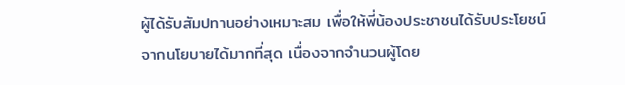ผู้ได้รับสัมปทานอย่างเหมาะสม เพื่อให้พี่น้องประชาชนได้รับประโยชน์จากนโยบายได้มากที่สุด เนื่องจากจำนวนผู้โดย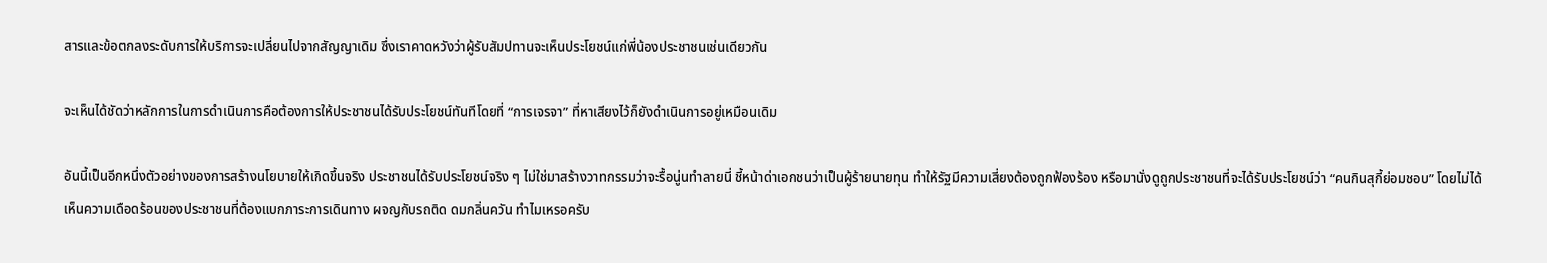สารและข้อตกลงระดับการให้บริการจะเปลี่ยนไปจากสัญญาเดิม ซึ่งเราคาดหวังว่าผู้รับสัมปทานจะเห็นประโยชน์แก่พี่น้องประชาชนเช่นเดียวกัน

จะเห็นได้ชัดว่าหลักการในการดำเนินการคือต้องการให้ประชาชนได้รับประโยชน์ทันทีโดยที่ “การเจรจา” ที่หาเสียงไว้ก็ยังดำเนินการอยู่เหมือนเดิม

อันนี้เป็นอีกหนึ่งตัวอย่างของการสร้างนโยบายให้เกิดขึ้นจริง ประชาชนได้รับประโยชน์จริง ๆ ไม่ใช่มาสร้างวาทกรรมว่าจะรื้อนู่นทำลายนี่ ชี้หน้าด่าเอกชนว่าเป็นผู้ร้ายนายทุน ทำให้รัฐมีความเสี่ยงต้องถูกฟ้องร้อง หรือมานั่งดูถูกประชาชนที่จะได้รับประโยชน์ว่า “คนกินสุกี้ย่อมชอบ” โดยไม่ได้เห็นความเดือดร้อนของประชาชนที่ต้องแบกภาระการเดินทาง ผจญกับรถติด ดมกลิ่นควัน ทำไมเหรอครับ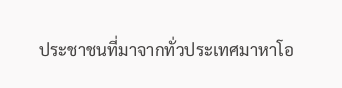ประชาชนที่มาจากทั่วประเทศมาหาโอ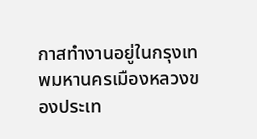กาสทำงานอยู่ในกรุงเทพมหานครเมืองหลวงของประเท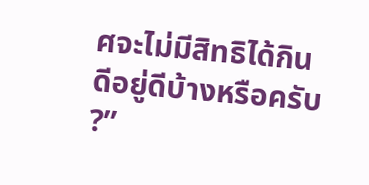ศจะไม่มีสิทธิได้กินดีอยู่ดีบ้างหรือครับ ?”